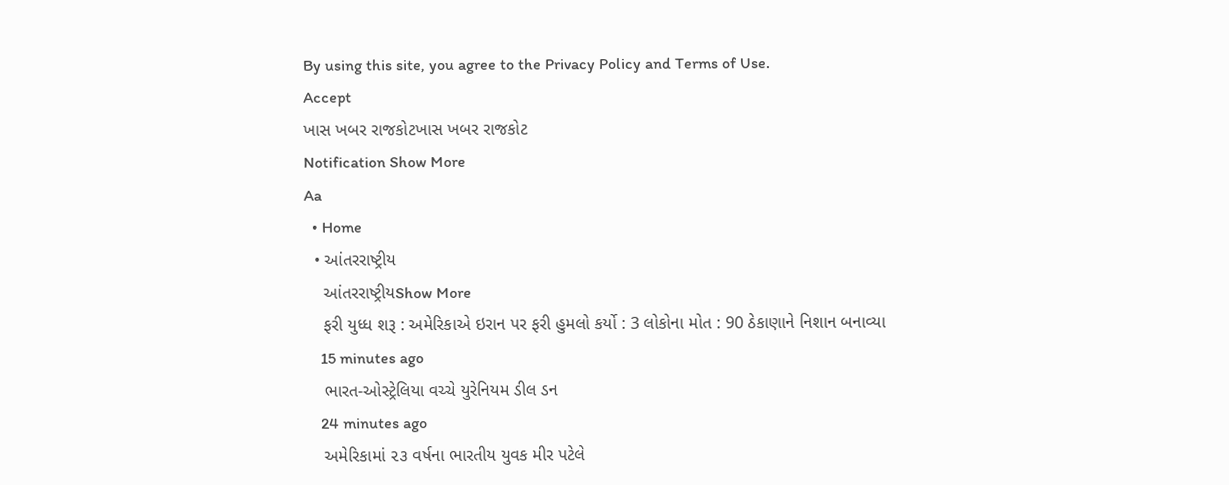By using this site, you agree to the Privacy Policy and Terms of Use.
Accept
ખાસ ખબર રાજકોટખાસ ખબર રાજકોટ
Notification Show More
Aa
  • Home
  • આંતરરાષ્ટ્રીય
    આંતરરાષ્ટ્રીયShow More
    ફરી યુધ્ધ શરૂ : અમેરિકાએ ઇરાન પર ફરી હુમલો કર્યો : 3 લોકોના મોત : 90 ઠેકાણાને નિશાન બનાવ્યા
    15 minutes ago
    ભારત-ઓસ્ટ્રેલિયા વચ્ચે યુરેનિયમ ડીલ ડન
    24 minutes ago
    અમેરિકામાં ૨૩ વર્ષના ભારતીય યુવક મીર પટેલે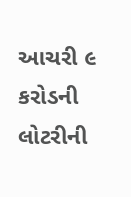આચરી ૯ કરોડની લોટરીની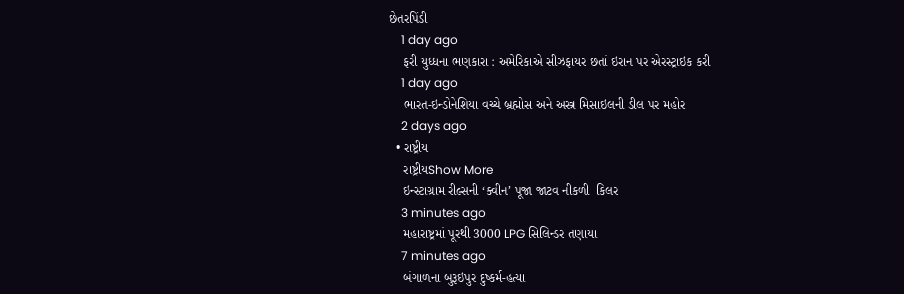છેતરપિંડી
    1 day ago
    ફરી યુધ્ધના ભણકારા : અમેરિકાએ સીઝફાયર છતાં ઇરાન પર એરસ્ટ્રાઇક કરી
    1 day ago
    ભારત-ઇન્ડોનેશિયા વચ્ચે બ્રહ્મોસ અને અસ્ત્ર મિસાઇલની ડીલ પર મહોર
    2 days ago
  • રાષ્ટ્રીય
    રાષ્ટ્રીયShow More
    ઇન્સ્ટાગ્રામ રીલ્સની ‘ક્વીન’ પૂજા જાટવ નીકળી  કિલર
    3 minutes ago
    મહારાષ્ટ્રમાં પૂરથી 3000 LPG સિલિન્ડર તણાયા
    7 minutes ago
    બંગાળના બુરૂઇપુર દુષ્કર્મ-હત્યા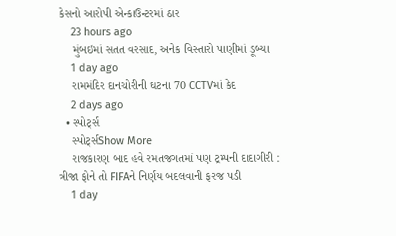કેસનો આરોપી એન્કાઉન્ટરમાં ઠાર
    23 hours ago
    મુંબઇમાં સતત વરસાદ, અનેક વિસ્તારો પાણીમાં ડૂબ્યા
    1 day ago
    રામમંદિર દાનચોરીની ઘટના 70 CCTVમાં કેદ
    2 days ago
  • સ્પોર્ટ્સ
    સ્પોર્ટ્સShow More
    રાજકારણ બાદ હવે રમતજગતમાં પણ ટ્રમ્પની દાદાગીરી : ત્રીજા ફોને તો FIFAને નિર્ણય બદલવાની ફરજ પડી
    1 day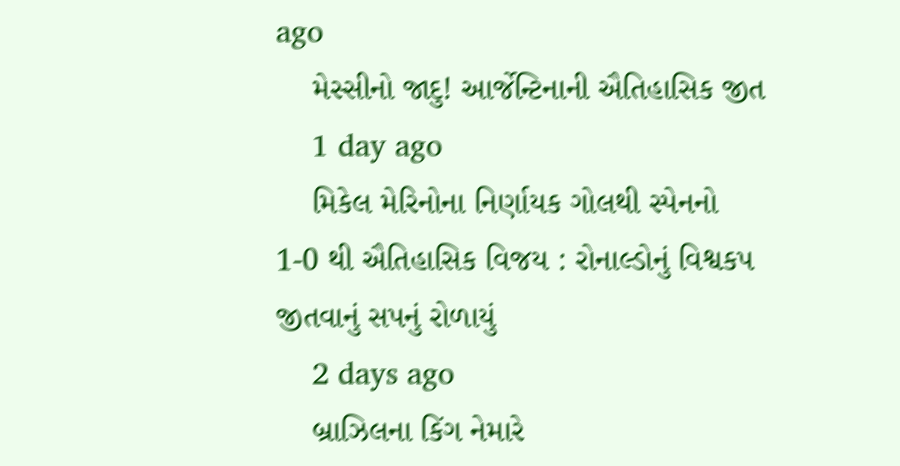ago
    મેસ્સીનો જાદુ! આર્જેન્ટિનાની ઐતિહાસિક જીત
    1 day ago
    મિકેલ મેરિનોના નિર્ણાયક ગોલથી સ્પેનનો 1-0 થી ઐતિહાસિક વિજય : રોનાલ્ડોનું વિશ્વકપ જીતવાનું સપનું રોળાયું
    2 days ago
    બ્રાઝિલના કિંગ નેમારે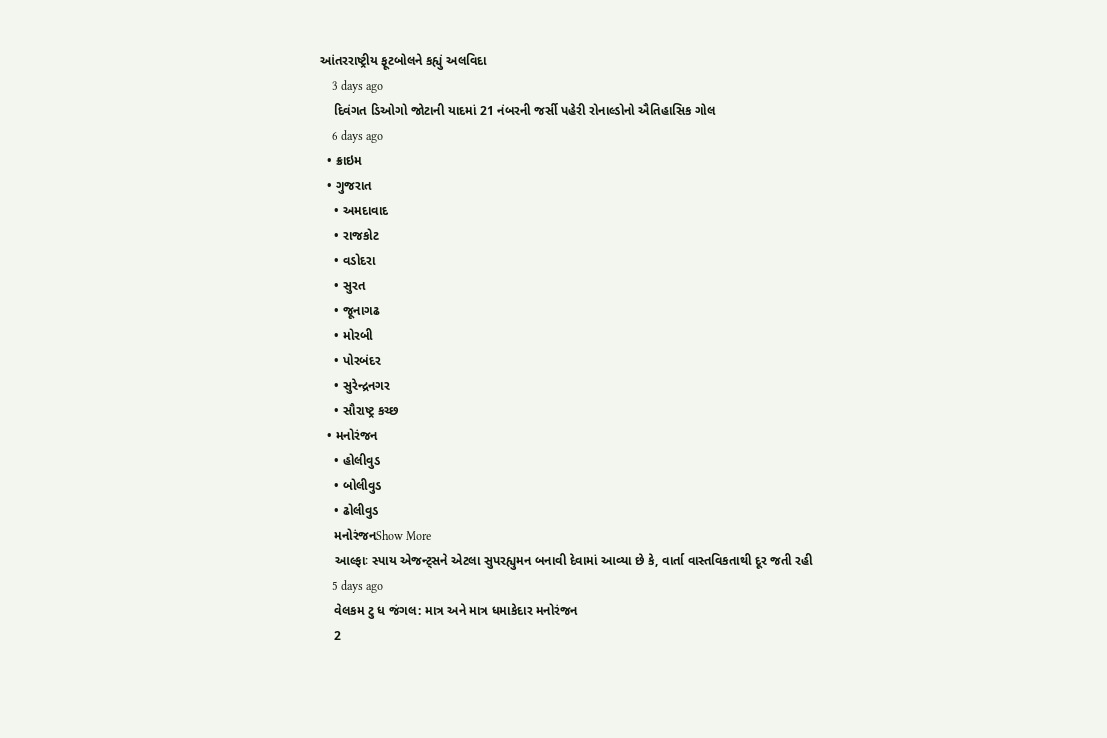આંતરરાષ્ટ્રીય ફૂટબોલને કહ્યું અલવિદા
    3 days ago
    દિવંગત ડિઓગો જોટાની યાદમાં 21 નંબરની જર્સી પહેરી રોનાલ્ડોનો ઐતિહાસિક ગોલ
    6 days ago
  • ક્રાઇમ
  • ગુજરાત
    • અમદાવાદ
    • રાજકોટ
    • વડોદરા
    • સુરત
    • જૂનાગઢ
    • મોરબી
    • પોરબંદર
    • સુરેન્દ્રનગર
    • સૌરાષ્ટ્ર કચ્છ
  • મનોરંજન
    • હોલીવુડ
    • બોલીવુડ
    • ઢોલીવુડ
    મનોરંજનShow More
    આલ્ફાઃ સ્પાય એજન્ટ્સને એટલા સુપરહ્યુમન બનાવી દેવામાં આવ્યા છે કે, વાર્તા વાસ્તવિકતાથી દૂર જતી રહી
    5 days ago
    વેલકમ ટુ ધ જંગલ: માત્ર અને માત્ર ધમાકેદાર મનોરંજન
    2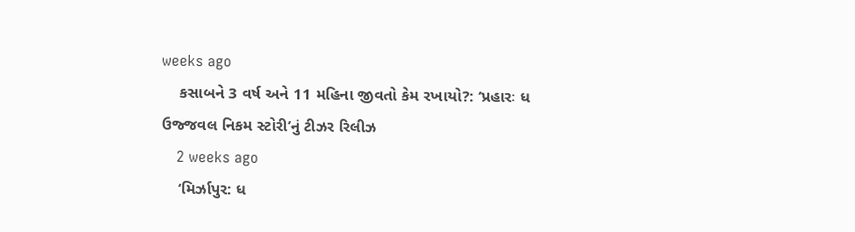weeks ago
    કસાબને 3 વર્ષ અને 11 મહિના જીવતો કેમ રખાયો?: ‘પ્રહારઃ ધ ઉજ્જવલ નિકમ સ્ટોરી’નું ટીઝર રિલીઝ
    2 weeks ago
    ‘મિર્ઝાપુર: ધ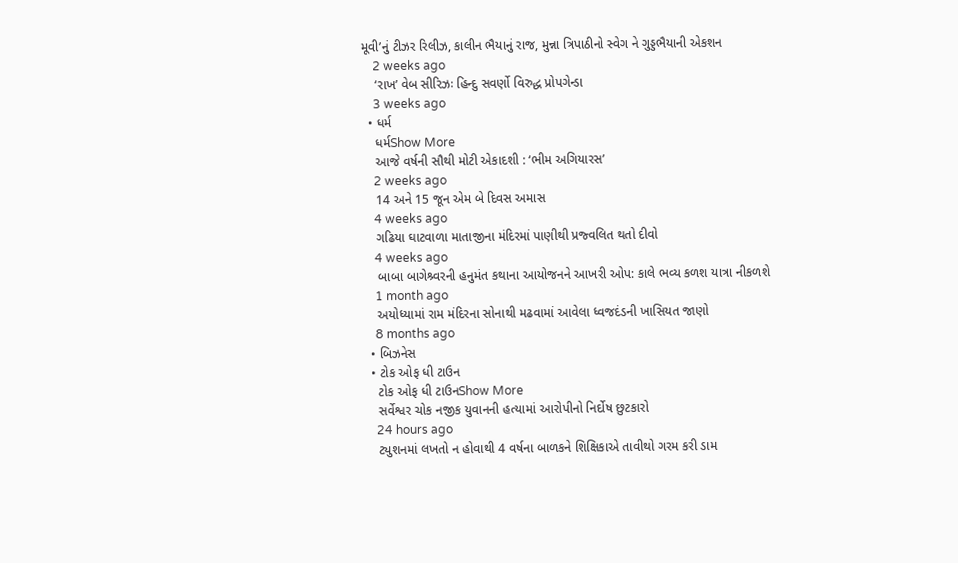મૂવી’નું ટીઝર રિલીઝ, કાલીન ભૈયાનું રાજ, મુન્ના ત્રિપાઠીનો સ્વેગ ને ગુડ્ડભૈયાની એકશન
    2 weeks ago
    ‘રાખ’ વેબ સીરિઝઃ હિન્દુ સવર્ણો વિરુદ્ધ પ્રોપગેન્ડા
    3 weeks ago
  • ધર્મ
    ધર્મShow More
    આજે વર્ષની સૌથી મોટી એકાદશી : ‘ભીમ અગિયારસ’
    2 weeks ago
    14 અને 15 જૂન એમ બે દિવસ અમાસ
    4 weeks ago
    ગઢિયા ઘાટવાળા માતાજીના મંદિરમાં પાણીથી પ્રજ્વલિત થતો દીવો
    4 weeks ago
    બાબા બાગેશ્ર્વરની હનુમંત કથાના આયોજનને આખરી ઓપ: કાલે ભવ્ય કળશ યાત્રા નીકળશે
    1 month ago
    અયોધ્યામાં રામ મંદિરના સોનાથી મઢવામાં આવેલા ધ્વજદંડની ખાસિયત જાણો
    8 months ago
  • બિઝનેસ
  • ટોક ઓફ ધી ટાઉન
    ટોક ઓફ ધી ટાઉનShow More
    સર્વેશ્વર ચોક નજીક યુવાનની હત્યામાં આરોપીનો નિર્દોષ છુટકારો
    24 hours ago
    ટ્યુશનમાં લખતો ન હોવાથી 4 વર્ષના બાળકને શિક્ષિકાએ તાવીથો ગરમ કરી ડામ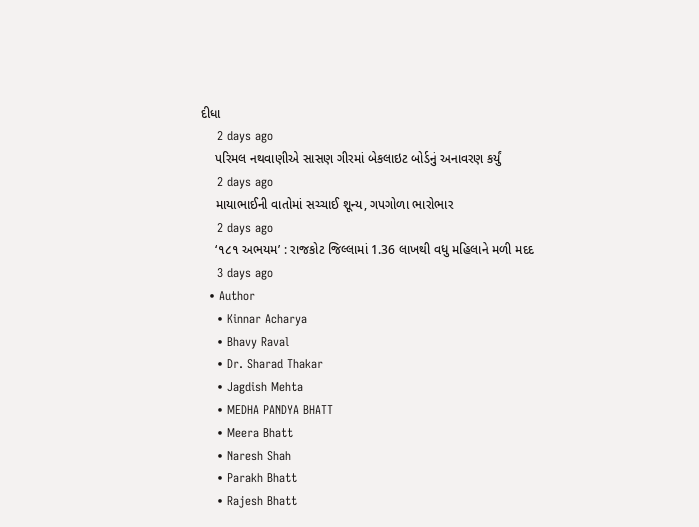દીધા
    2 days ago
    પરિમલ નથવાણીએ સાસણ ગીરમાં બેકલાઇટ બોર્ડનું અનાવરણ કર્યું
    2 days ago
    માયાભાઈની વાતોમાં સચ્ચાઈ શૂન્ય, ગપગોળા ભારોભાર
    2 days ago
    ‘૧૮૧ અભયમ’ : રાજકોટ જિલ્લામાં 1.36 લાખથી વધુ મહિલાને મળી મદદ
    3 days ago
  • Author
    • Kinnar Acharya
    • Bhavy Raval
    • Dr. Sharad Thakar
    • Jagdish Mehta
    • MEDHA PANDYA BHATT
    • Meera Bhatt
    • Naresh Shah
    • Parakh Bhatt
    • Rajesh Bhatt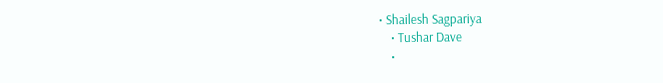• Shailesh Sagpariya
    • Tushar Dave
    •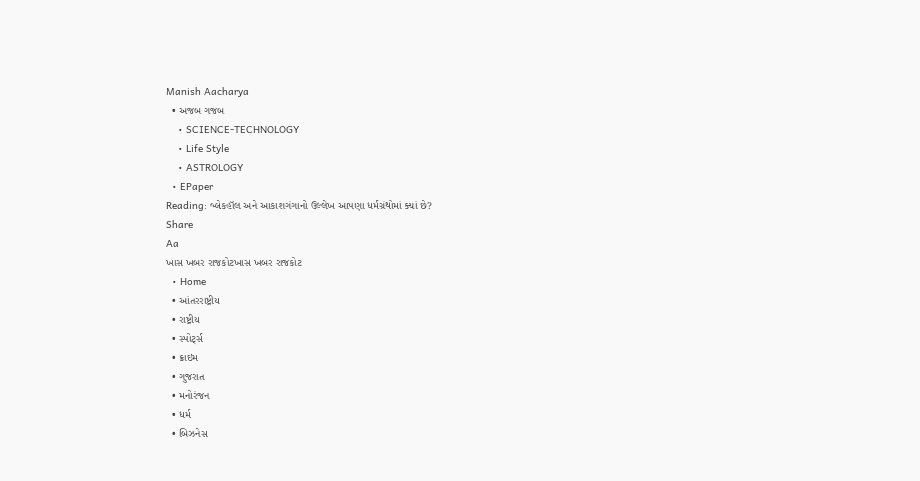Manish Aacharya
  • અજબ ગજબ
    • SCIENCE-TECHNOLOGY
    • Life Style
    • ASTROLOGY
  • EPaper
Reading: બ્લેકહૉલ અને આકાશગંગાનો ઉલ્લેખ આપણા ધર્મગ્રંથોમાં ક્યાં છે?
Share
Aa
ખાસ ખબર રાજકોટખાસ ખબર રાજકોટ
  • Home
  • આંતરરાષ્ટ્રીય
  • રાષ્ટ્રીય
  • સ્પોર્ટ્સ
  • ક્રાઇમ
  • ગુજરાત
  • મનોરંજન
  • ધર્મ
  • બિઝનેસ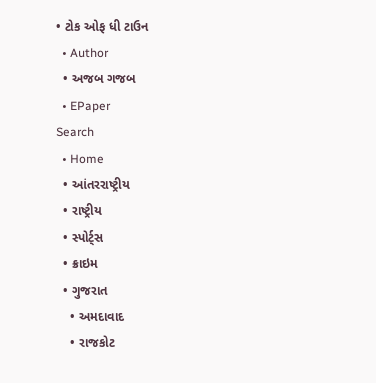• ટોક ઓફ ધી ટાઉન
  • Author
  • અજબ ગજબ
  • EPaper
Search
  • Home
  • આંતરરાષ્ટ્રીય
  • રાષ્ટ્રીય
  • સ્પોર્ટ્સ
  • ક્રાઇમ
  • ગુજરાત
    • અમદાવાદ
    • રાજકોટ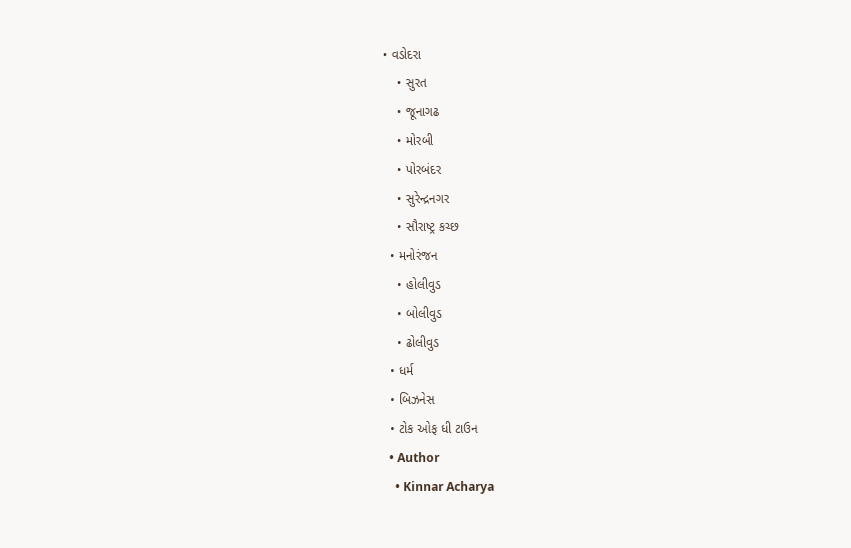• વડોદરા
    • સુરત
    • જૂનાગઢ
    • મોરબી
    • પોરબંદર
    • સુરેન્દ્રનગર
    • સૌરાષ્ટ્ર કચ્છ
  • મનોરંજન
    • હોલીવુડ
    • બોલીવુડ
    • ઢોલીવુડ
  • ધર્મ
  • બિઝનેસ
  • ટોક ઓફ ધી ટાઉન
  • Author
    • Kinnar Acharya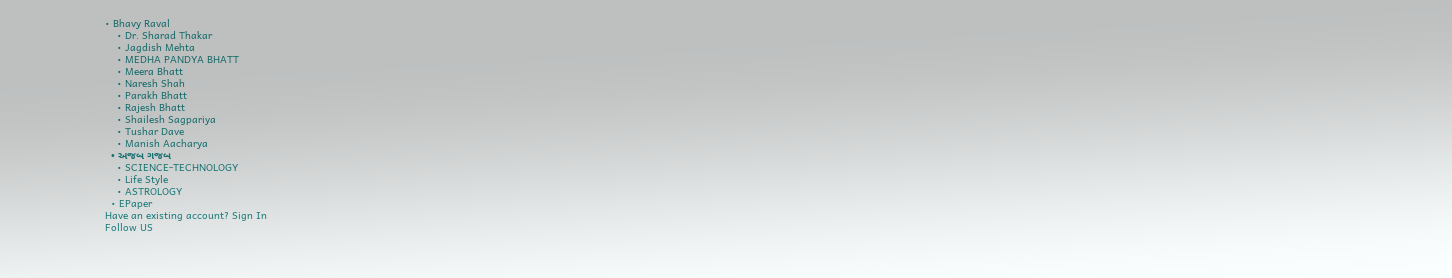• Bhavy Raval
    • Dr. Sharad Thakar
    • Jagdish Mehta
    • MEDHA PANDYA BHATT
    • Meera Bhatt
    • Naresh Shah
    • Parakh Bhatt
    • Rajesh Bhatt
    • Shailesh Sagpariya
    • Tushar Dave
    • Manish Aacharya
  • અજબ ગજબ
    • SCIENCE-TECHNOLOGY
    • Life Style
    • ASTROLOGY
  • EPaper
Have an existing account? Sign In
Follow US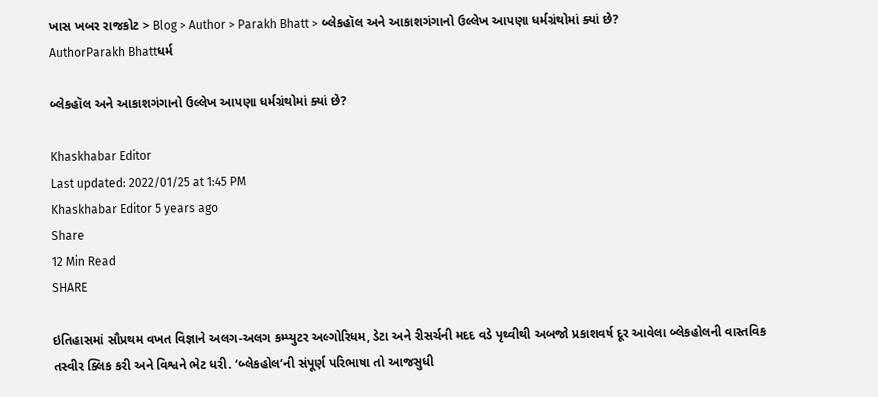ખાસ ખબર રાજકોટ > Blog > Author > Parakh Bhatt > બ્લેકહૉલ અને આકાશગંગાનો ઉલ્લેખ આપણા ધર્મગ્રંથોમાં ક્યાં છે?
AuthorParakh Bhattધર્મ

બ્લેકહૉલ અને આકાશગંગાનો ઉલ્લેખ આપણા ધર્મગ્રંથોમાં ક્યાં છે?

Khaskhabar Editor
Last updated: 2022/01/25 at 1:45 PM
Khaskhabar Editor 5 years ago
Share
12 Min Read
SHARE

ઇતિહાસમાં સૌપ્રથમ વખત વિજ્ઞાને અલગ-અલગ કમ્પ્યુટર અલ્ગોરિધમ, ડેટા અને રીસર્ચની મદદ વડે પૃથ્વીથી અબજો પ્રકાશવર્ષ દૂર આવેલા બ્લેકહોલની વાસ્તવિક તસ્વીર ક્લિક કરી અને વિશ્વને ભેટ ધરી. ‘બ્લેકહોલ’ની સંપૂર્ણ પરિભાષા તો આજસુધી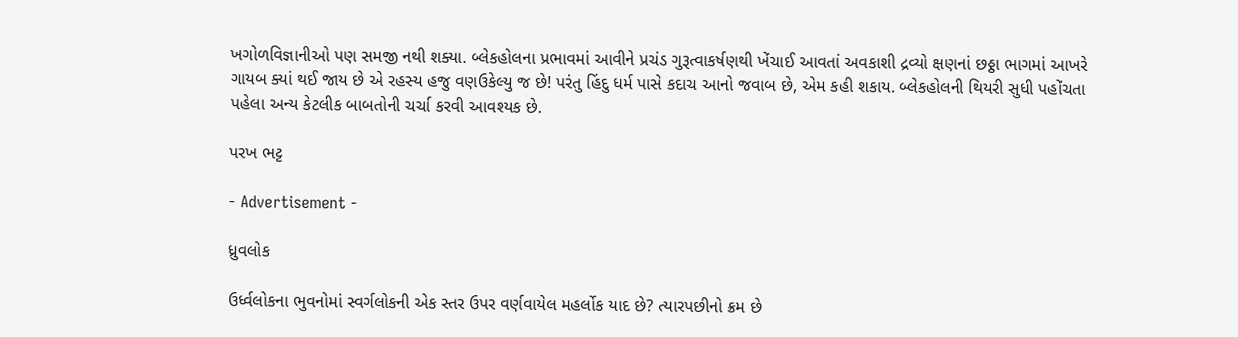ખગોળવિજ્ઞાનીઓ પણ સમજી નથી શક્યા. બ્લેકહોલના પ્રભાવમાં આવીને પ્રચંડ ગુરૂત્વાકર્ષણથી ખેંચાઈ આવતાં અવકાશી દ્રવ્યો ક્ષણનાં છઠ્ઠા ભાગમાં આખરે ગાયબ ક્યાં થઈ જાય છે એ રહસ્ય હજુ વણઉકેલ્યુ જ છે! પરંતુ હિંદુ ધર્મ પાસે કદાચ આનો જવાબ છે, એમ કહી શકાય. બ્લેકહોલની થિયરી સુધી પહોંચતા પહેલા અન્ય કેટલીક બાબતોની ચર્ચા કરવી આવશ્યક છે.

પરખ ભટ્ટ

- Advertisement -

ધ્રુવલોક

ઉર્ધ્વલોકના ભુવનોમાં સ્વર્ગલોકની એક સ્તર ઉપર વર્ણવાયેલ મહર્લોક યાદ છે? ત્યારપછીનો ક્રમ છે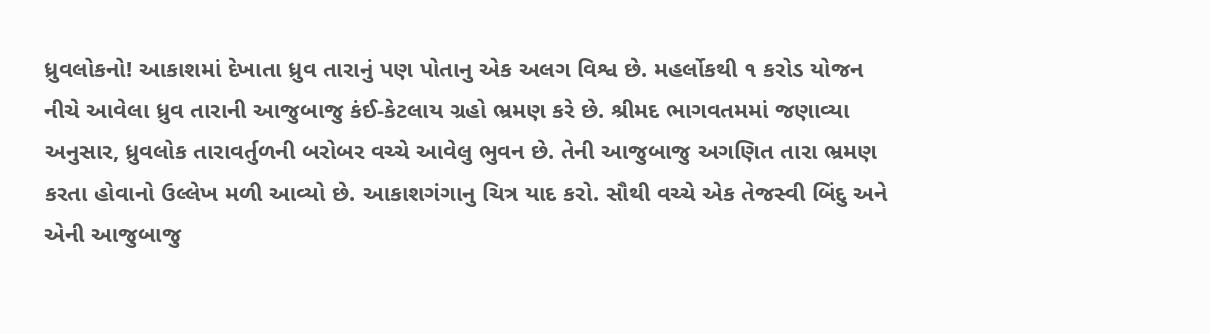ધ્રુવલોકનો! આકાશમાં દેખાતા ધ્રુવ તારાનું પણ પોતાનુ એક અલગ વિશ્વ છે. મહર્લોકથી ૧ કરોડ યોજન નીચે આવેલા ધ્રુવ તારાની આજુબાજુ કંઈ-કેટલાય ગ્રહો ભ્રમણ કરે છે. શ્રીમદ ભાગવતમમાં જણાવ્યા અનુસાર, ધ્રુવલોક તારાવર્તુળની બરોબર વચ્ચે આવેલુ ભુવન છે. તેની આજુબાજુ અગણિત તારા ભ્રમણ કરતા હોવાનો ઉલ્લેખ મળી આવ્યો છે. આકાશગંગાનુ ચિત્ર યાદ કરો. સૌથી વચ્ચે એક તેજસ્વી બિંદુ અને એની આજુબાજુ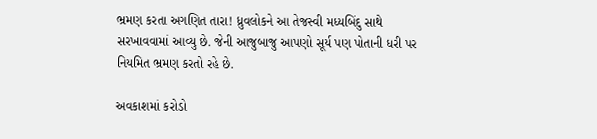ભ્રમણ કરતા અગણિત તારા! ધ્રુવલોકને આ તેજસ્વી મધ્યબિંદુ સાથે સરખાવવામાં આવ્યુ છે. જેની આજુબાજુ આપણો સૂર્ય પણ પોતાની ધરી પર નિયમિત ભ્રમણ કરતો રહે છે.

અવકાશમાં કરોડો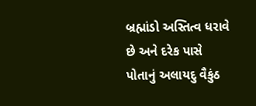બ્રહ્માંડો અસ્તિત્વ ધરાવે છે અને દરેક પાસે પોતાનું અલાયદુ વૈકુંઠ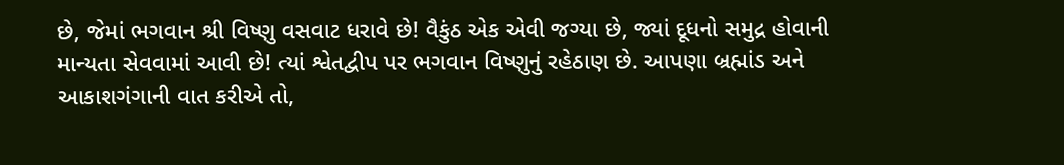છે, જેમાં ભગવાન શ્રી વિષ્ણુ વસવાટ ધરાવે છે! વૈકુંઠ એક એવી જગ્યા છે, જ્યાં દૂધનો સમુદ્ર હોવાની માન્યતા સેવવામાં આવી છે! ત્યાં શ્વેતદ્વીપ પર ભગવાન વિષ્ણુનું રહેઠાણ છે. આપણા બ્રહ્માંડ અને આકાશગંગાની વાત કરીએ તો,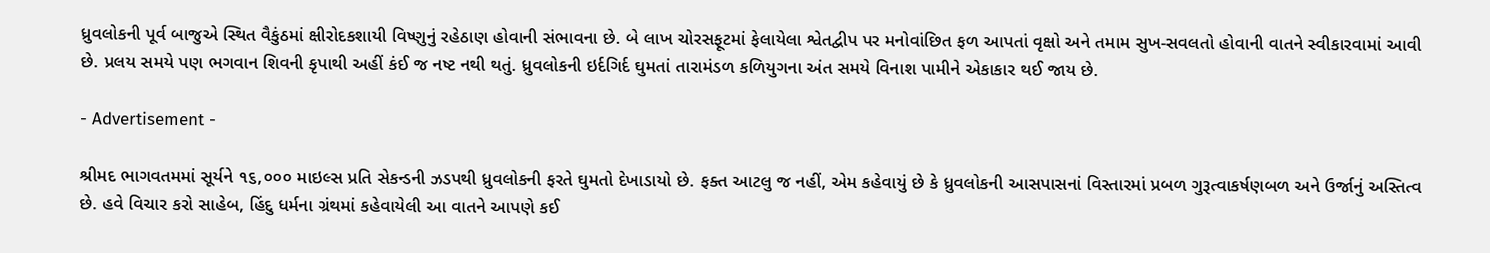ધ્રુવલોકની પૂર્વ બાજુએ સ્થિત વૈકુંઠમાં ક્ષીરોદકશાયી વિષ્ણુનું રહેઠાણ હોવાની સંભાવના છે. બે લાખ ચોરસફૂટમાં ફેલાયેલા શ્વેતદ્વીપ પર મનોવાંછિત ફળ આપતાં વૃક્ષો અને તમામ સુખ-સવલતો હોવાની વાતને સ્વીકારવામાં આવી છે. પ્રલય સમયે પણ ભગવાન શિવની કૃપાથી અહીં કંઈ જ નષ્ટ નથી થતું. ધ્રુવલોકની ઇર્દગિર્દ ઘુમતાં તારામંડળ કળિયુગના અંત સમયે વિનાશ પામીને એકાકાર થઈ જાય છે.

- Advertisement -

શ્રીમદ ભાગવતમમાં સૂર્યને ૧૬,૦૦૦ માઇલ્સ પ્રતિ સેકન્ડની ઝડપથી ધ્રુવલોકની ફરતે ઘુમતો દેખાડાયો છે. ફક્ત આટલુ જ નહીં, એમ કહેવાયું છે કે ધ્રુવલોકની આસપાસનાં વિસ્તારમાં પ્રબળ ગુરૂત્વાકર્ષણબળ અને ઉર્જાનું અસ્તિત્વ છે. હવે વિચાર કરો સાહેબ, હિંદુ ધર્મના ગ્રંથમાં કહેવાયેલી આ વાતને આપણે કઈ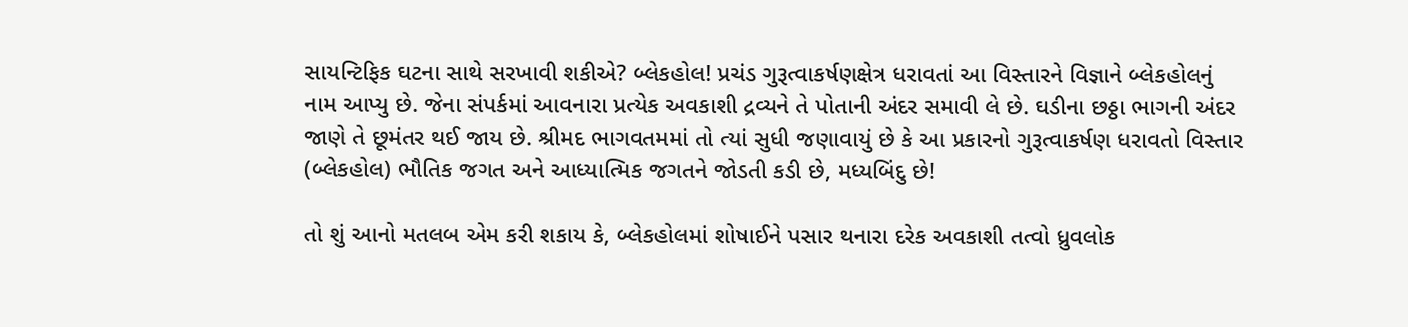સાયન્ટિફિક ઘટના સાથે સરખાવી શકીએ? બ્લેકહોલ! પ્રચંડ ગુરૂત્વાકર્ષણક્ષેત્ર ધરાવતાં આ વિસ્તારને વિજ્ઞાને બ્લેકહોલનું નામ આપ્યુ છે. જેના સંપર્કમાં આવનારા પ્રત્યેક અવકાશી દ્રવ્યને તે પોતાની અંદર સમાવી લે છે. ઘડીના છઠ્ઠા ભાગની અંદર જાણે તે છૂમંતર થઈ જાય છે. શ્રીમદ ભાગવતમમાં તો ત્યાં સુધી જણાવાયું છે કે આ પ્રકારનો ગુરૂત્વાકર્ષણ ધરાવતો વિસ્તાર (બ્લેકહોલ) ભૌતિક જગત અને આધ્યાત્મિક જગતને જોડતી કડી છે, મધ્યબિંદુ છે!

તો શું આનો મતલબ એમ કરી શકાય કે, બ્લેકહોલમાં શોષાઈને પસાર થનારા દરેક અવકાશી તત્વો ધ્રુવલોક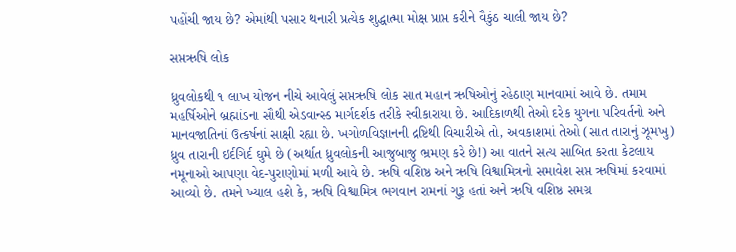પહોંચી જાય છે? એમાંથી પસાર થનારી પ્રત્યેક શુદ્ધાત્મા મોક્ષ પ્રાપ્ત કરીને વૈકુંઠ ચાલી જાય છે?

સપ્તઋષિ લોક

ધ્રુવલોકથી ૧ લાખ યોજન નીચે આવેલું સપ્તઋષિ લોક સાત મહાન ઋષિઓનું રહેઠાણ માનવામાં આવે છે. તમામ મહર્ષિઓને બ્રહ્માંડના સૌથી એડવાન્સ્ડ માર્ગદર્શક તરીકે સ્વીકારાયા છે. આદિકાળથી તેઓ દરેક યુગના પરિવર્તનો અને માનવજાતિનાં ઉત્કર્ષનાં સાક્ષી રહ્યા છે. ખગોળવિજ્ઞાનની દ્રષ્ટિથી વિચારીએ તો, અવકાશમાં તેઓ (સાત તારાનું ઝૂમખુ) ધ્રુવ તારાની ઇર્દગિર્દ ઘુમે છે (અર્થાત ધ્રુવલોકની આજુબાજુ ભ્રમણ કરે છે!) આ વાતને સત્ય સાબિત કરતા કેટલાય નમૂનાઓ આપણા વેદ-પુરાણોમાં મળી આવે છે. ઋષિ વશિષ્ઠ અને ઋષિ વિશ્વામિત્રનો સમાવેશ સપ્ત ઋષિમાં કરવામાં આવ્યો છે. તમને ખ્યાલ હશે કે, ઋષિ વિશ્વામિત્ર ભગવાન રામનાં ગુરૂ હતાં અને ઋષિ વશિષ્ઠ સમગ્ર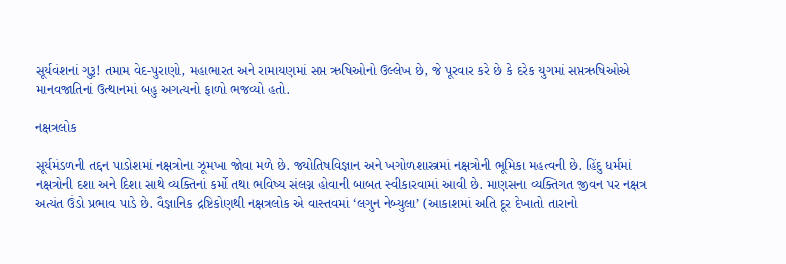સૂર્યવંશનાં ગુરૂ! તમામ વેદ-પુરાણો, મહાભારત અને રામાયણમાં સપ્ત ઋષિઓનો ઉલ્લેખ છે, જે પૂરવાર કરે છે કે દરેક યુગમાં સપ્તઋષિઓએ માનવજાતિનાં ઉત્થાનમાં બહુ અગત્યનો ફાળો ભજવ્યો હતો.

નક્ષત્રલોક

સૂર્યમંડળની તદ્દન પાડોશમાં નક્ષત્રોના ઝૂમખા જોવા મળે છે. જ્યોતિષવિજ્ઞાન અને ખગોળશાસ્ત્રમાં નક્ષત્રોની ભૂમિકા મહત્વની છે. હિંદુ ધર્મમાં નક્ષત્રોની દશા અને દિશા સાથે વ્યક્તિનાં કર્મો તથા ભવિષ્ય સંલગ્ન હોવાની બાબત સ્વીકારવામાં આવી છે. માણસના વ્યક્તિગત જીવન પર નક્ષત્ર અત્યંત ઉંડો પ્રભાવ પાડે છે. વૈજ્ઞાનિક દ્રષ્ટિકોણથી નક્ષત્રલોક એ વાસ્તવમાં ‘લગુન નેબ્યુલા’ (આકાશમાં અતિ દૂર દેખાતો તારાનો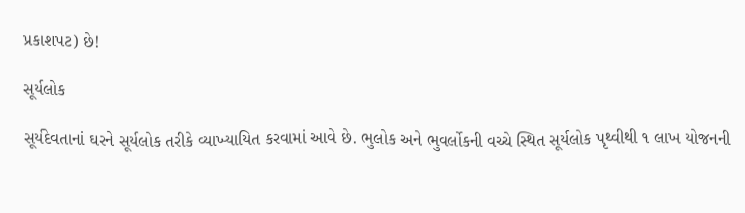પ્રકાશપટ) છે!

સૂર્યલોક

સૂર્યદેવતાનાં ઘરને સૂર્યલોક તરીકે વ્યાખ્યાયિત કરવામાં આવે છે. ભુલોક અને ભુવર્લોકની વચ્ચે સ્થિત સૂર્યલોક પૃથ્વીથી ૧ લાખ યોજનની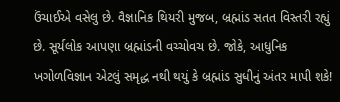ઉંચાઈએ વસેલુ છે. વૈજ્ઞાનિક થિયરી મુજબ, બ્રહ્માંડ સતત વિસ્તરી રહ્યું છે. સૂર્યલોક આપણા બ્રહ્માંડની વચ્ચોવચ છે. જોકે, આધુનિક ખગોળવિજ્ઞાન એટલું સમૃદ્ધ નથી થયું કે બ્રહ્માંડ સુધીનું અંતર માપી શકે!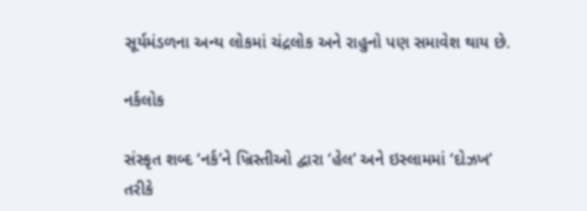સૂર્યમંડળના અન્ય લોકમાં ચંદ્રલોક અને રાહુનો પણ સમાવેશ થાય છે.

નર્કલોક

સંસ્કૃત શબ્દ ‘નર્ક’ને ખ્રિસ્તીઓ દ્વારા ‘હેલ’ અને ઇસ્લામમાં ‘દોઝખ’ તરીકે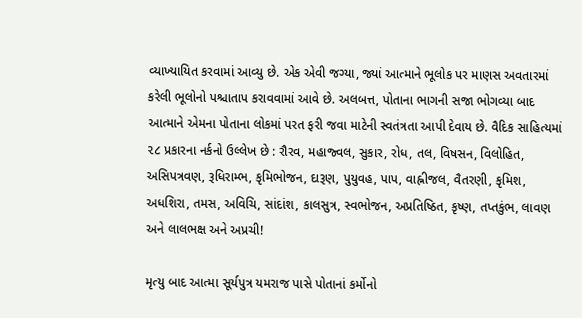વ્યાખ્યાયિત કરવામાં આવ્યુ છે. એક એવી જગ્યા, જ્યાં આત્માને ભૂલોક પર માણસ અવતારમાં કરેલી ભૂલોનો પશ્ચાતાપ કરાવવામાં આવે છે. અલબત્ત, પોતાના ભાગની સજા ભોગવ્યા બાદ આત્માને એમના પોતાના લોકમાં પરત ફરી જવા માટેની સ્વતંત્રતા આપી દેવાય છે. વૈદિક સાહિત્યમાં ૨૮ પ્રકારના નર્કનો ઉલ્લેખ છે : રૌરવ, મહાજ્વલ, સુકાર, રોધ, તલ, વિષસન, વિલોહિત, અસિપત્રવણ, રૂધિરામ્ભ, કૃમિભોજન, દારૂણ, પુયુવહ, પાપ, વાહ્નીજલ, વૈતરણી, કૃમિશ, અધશિરા, તમસ, અવિચિ, સાંદાંશ, કાલસુત્ર, સ્વભોજન, અપ્રતિષ્ઠિત, કૃષ્ણ, તપ્તકુંભ, લાવણ અને લાલભક્ષ અને અપ્રચી!

મૃત્યુ બાદ આત્મા સૂર્યપુત્ર યમરાજ પાસે પોતાનાં કર્મોનો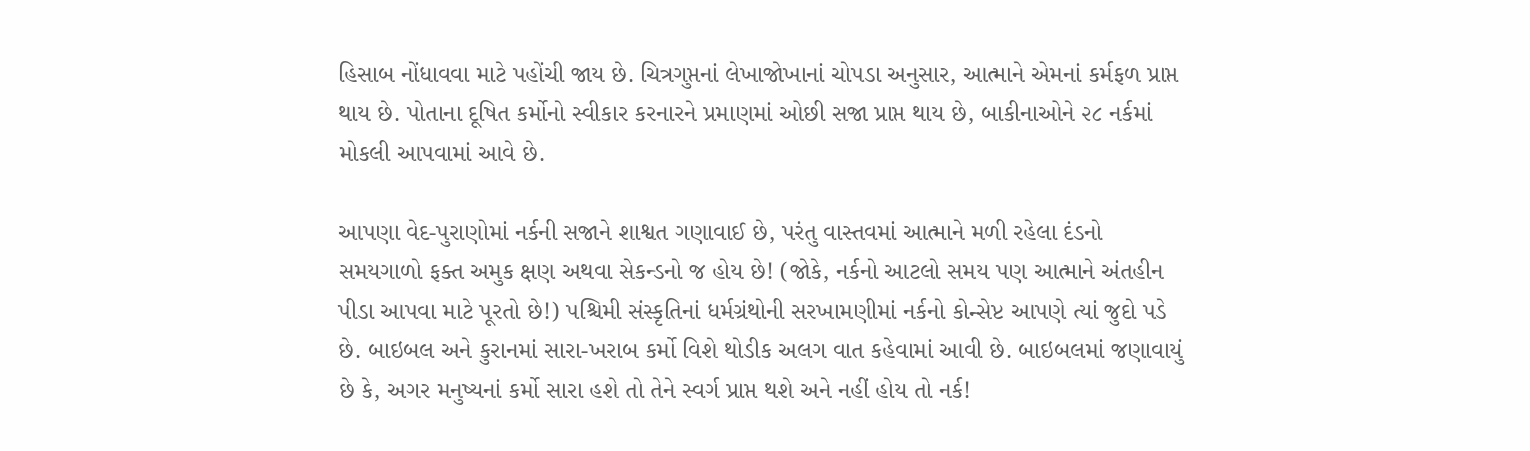હિસાબ નોંધાવવા માટે પહોંચી જાય છે. ચિત્રગુપ્તનાં લેખાજોખાનાં ચોપડા અનુસાર, આત્માને એમનાં કર્મફળ પ્રાપ્ત થાય છે. પોતાના દૂષિત કર્મોનો સ્વીકાર કરનારને પ્રમાણમાં ઓછી સજા પ્રાપ્ત થાય છે, બાકીનાઓને ૨૮ નર્કમાં મોકલી આપવામાં આવે છે.

આપણા વેદ-પુરાણોમાં નર્કની સજાને શાશ્વત ગણાવાઈ છે, પરંતુ વાસ્તવમાં આત્માને મળી રહેલા દંડનો સમયગાળો ફક્ત અમુક ક્ષણ અથવા સેકન્ડનો જ હોય છે! (જોકે, નર્કનો આટલો સમય પણ આત્માને અંતહીન પીડા આપવા માટે પૂરતો છે!) પશ્ચિમી સંસ્કૃતિનાં ધર્મગ્રંથોની સરખામણીમાં નર્કનો કોન્સેપ્ટ આપણે ત્યાં જુદો પડે છે. બાઇબલ અને કુરાનમાં સારા-ખરાબ કર્મો વિશે થોડીક અલગ વાત કહેવામાં આવી છે. બાઇબલમાં જણાવાયું છે કે, અગર મનુષ્યનાં કર્મો સારા હશે તો તેને સ્વર્ગ પ્રાપ્ત થશે અને નહીં હોય તો નર્ક!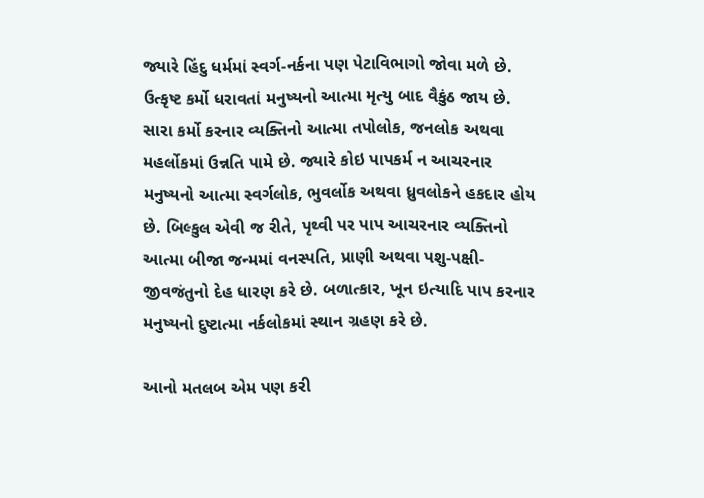જ્યારે હિંદુ ધર્મમાં સ્વર્ગ-નર્કના પણ પેટાવિભાગો જોવા મળે છે. ઉત્કૃષ્ટ કર્મો ધરાવતાં મનુષ્યનો આત્મા મૃત્યુ બાદ વૈકુંઠ જાય છે. સારા કર્મો કરનાર વ્યક્તિનો આત્મા તપોલોક, જનલોક અથવા મહર્લોકમાં ઉન્નતિ પામે છે. જ્યારે કોઇ પાપકર્મ ન આચરનાર મનુષ્યનો આત્મા સ્વર્ગલોક, ભુવર્લોક અથવા ધ્રુવલોકને હકદાર હોય છે. બિલ્કુલ એવી જ રીતે, પૃથ્વી પર પાપ આચરનાર વ્યક્તિનો આત્મા બીજા જન્મમાં વનસ્પતિ, પ્રાણી અથવા પશુ-પક્ષી-જીવજંતુનો દેહ ધારણ કરે છે. બળાત્કાર, ખૂન ઇત્યાદિ પાપ કરનાર મનુષ્યનો દુષ્ટાત્મા નર્કલોકમાં સ્થાન ગ્રહણ કરે છે.

આનો મતલબ એમ પણ કરી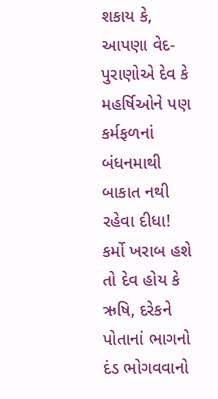શકાય કે, આપણા વેદ-પુરાણોએ દેવ કે મહર્ષિઓને પણ કર્મફળનાં બંધનમાથી બાકાત નથી રહેવા દીધા! કર્મો ખરાબ હશે તો દેવ હોય કે ઋષિ, દરેકને પોતાનાં ભાગનો દંડ ભોગવવાનો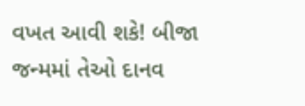વખત આવી શકે! બીજા જન્મમાં તેઓ દાનવ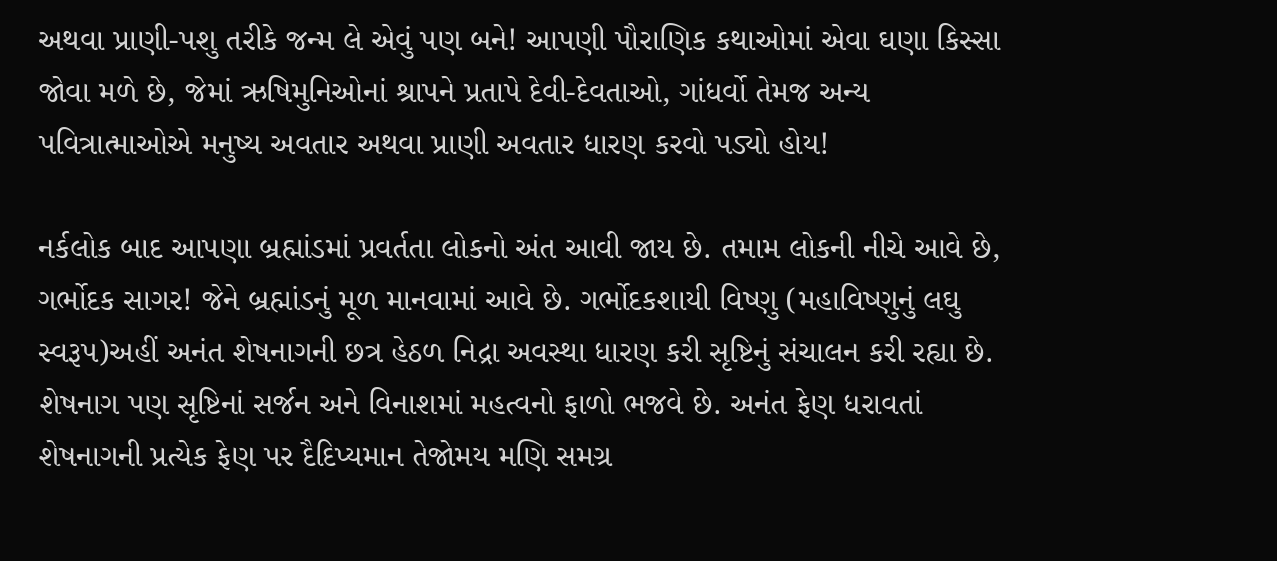અથવા પ્રાણી-પશુ તરીકે જન્મ લે એવું પણ બને! આપણી પૌરાણિક કથાઓમાં એવા ઘણા કિસ્સા જોવા મળે છે, જેમાં ઋષિમુનિઓનાં શ્રાપને પ્રતાપે દેવી-દેવતાઓ, ગાંધર્વો તેમજ અન્ય પવિત્રાત્માઓએ મનુષ્ય અવતાર અથવા પ્રાણી અવતાર ધારણ કરવો પડ્યો હોય!

નર્કલોક બાદ આપણા બ્રહ્માંડમાં પ્રવર્તતા લોકનો અંત આવી જાય છે. તમામ લોકની નીચે આવે છે, ગર્ભોદક સાગર! જેને બ્રહ્માંડનું મૂળ માનવામાં આવે છે. ગર્ભોદકશાયી વિષ્ણુ (મહાવિષ્ણુનું લઘુ સ્વરૂપ)અહીં અનંત શેષનાગની છત્ર હેઠળ નિદ્રા અવસ્થા ધારણ કરી સૃષ્ટિનું સંચાલન કરી રહ્યા છે. શેષનાગ પણ સૃષ્ટિનાં સર્જન અને વિનાશમાં મહત્વનો ફાળો ભજવે છે. અનંત ફેણ ધરાવતાં શેષનાગની પ્રત્યેક ફેણ પર દૈદિપ્યમાન તેજોમય મણિ સમગ્ર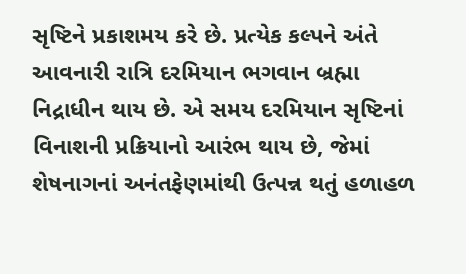સૃષ્ટિને પ્રકાશમય કરે છે. પ્રત્યેક કલ્પને અંતે આવનારી રાત્રિ દરમિયાન ભગવાન બ્રહ્મા નિદ્રાધીન થાય છે. એ સમય દરમિયાન સૃષ્ટિનાં વિનાશની પ્રક્રિયાનો આરંભ થાય છે, જેમાં શેષનાગનાં અનંતફેણમાંથી ઉત્પન્ન થતું હળાહળ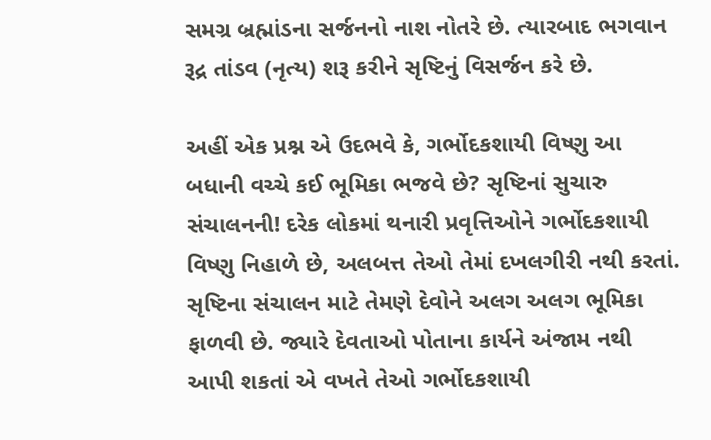સમગ્ર બ્રહ્માંડના સર્જનનો નાશ નોતરે છે. ત્યારબાદ ભગવાન રૂદ્ર તાંડવ (નૃત્ય) શરૂ કરીને સૃષ્ટિનું વિસર્જન કરે છે.

અહીં એક પ્રશ્ન એ ઉદભવે કે, ગર્ભોદકશાયી વિષ્ણુ આ બધાની વચ્ચે કઈ ભૂમિકા ભજવે છે? સૃષ્ટિનાં સુચારુ સંચાલનની! દરેક લોકમાં થનારી પ્રવૃત્તિઓને ગર્ભોદકશાયી વિષ્ણુ નિહાળે છે, અલબત્ત તેઓ તેમાં દખલગીરી નથી કરતાં. સૃષ્ટિના સંચાલન માટે તેમણે દેવોને અલગ અલગ ભૂમિકા ફાળવી છે. જ્યારે દેવતાઓ પોતાના કાર્યને અંજામ નથી આપી શકતાં એ વખતે તેઓ ગર્ભોદકશાયી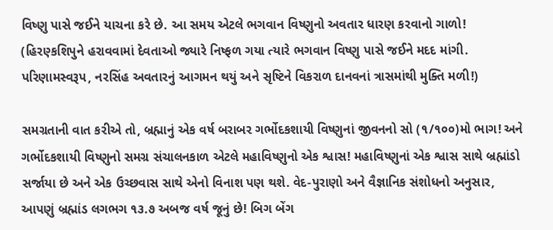વિષ્ણુ પાસે જઈને યાચના કરે છે. આ સમય એટલે ભગવાન વિષ્ણુનો અવતાર ધારણ કરવાનો ગાળો! (હિરણ્કશિપુને હરાવવામાં દેવતાઓ જ્યારે નિષ્ફળ ગયા ત્યારે ભગવાન વિષ્ણુ પાસે જઈને મદદ માંગી. પરિણામસ્વરૂપ, નરસિંહ અવતારનું આગમન થયું અને સૃષ્ટિને વિકરાળ દાનવનાં ત્રાસમાંથી મુક્તિ મળી!)

સમગ્રતાની વાત કરીએ તો, બ્રહ્માનું એક વર્ષ બરાબર ગર્ભોદકશાયી વિષ્ણુનાં જીવનનો સો (૧/૧૦૦)મો ભાગ! અને ગર્ભોદકશાયી વિષ્ણુનો સમગ્ર સંચાલનકાળ એટલે મહાવિષ્ણુનો એક શ્વાસ! મહાવિષ્ણુનાં એક શ્વાસ સાથે બ્રહ્માંડો સર્જાયા છે અને એક ઉચ્છવાસ સાથે એનો વિનાશ પણ થશે. વેદ-પુરાણો અને વૈજ્ઞાનિક સંશોધનો અનુસાર, આપણું બ્રહ્માંડ લગભગ ૧૩.૭ અબજ વર્ષ જૂનું છે! બિગ બેંગ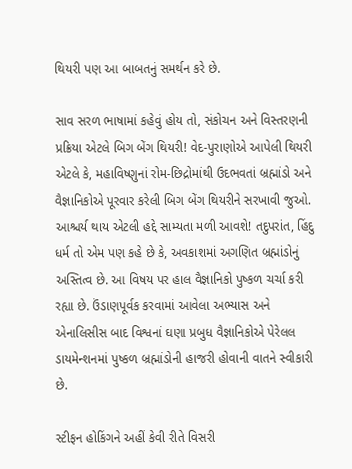થિયરી પણ આ બાબતનું સમર્થન કરે છે.

સાવ સરળ ભાષામાં કહેવું હોય તો, સંકોચન અને વિસ્તરણની પ્રક્રિયા એટલે બિગ બેંગ થિયરી! વેદ-પુરાણોએ આપેલી થિયરી એટલે કે, મહાવિષ્ણુનાં રોમ-છિદ્રોમાંથી ઉદભવતાં બ્રહ્માંડો અને વૈજ્ઞાનિકોએ પૂરવાર કરેલી બિગ બેંગ થિયરીને સરખાવી જુઓ. આશ્ચર્ય થાય એટલી હદ્દે સામ્યતા મળી આવશે! તદુપરાંત, હિંદુ ધર્મ તો એમ પણ કહે છે કે, અવકાશમાં અગણિત બ્રહ્માંડોનું અસ્તિત્વ છે. આ વિષય પર હાલ વૈજ્ઞાનિકો પુષ્કળ ચર્ચા કરી રહ્યા છે. ઉંડાણપૂર્વક કરવામાં આવેલા અભ્યાસ અને એનાલિસીસ બાદ વિશ્વનાં ઘણા પ્રબુધ વૈજ્ઞાનિકોએ પેરેલલ ડાયમેન્શનમાં પુષ્કળ બ્રહ્માંડોની હાજરી હોવાની વાતને સ્વીકારી છે.

સ્ટીફન હોકિંગને અહીં કેવી રીતે વિસરી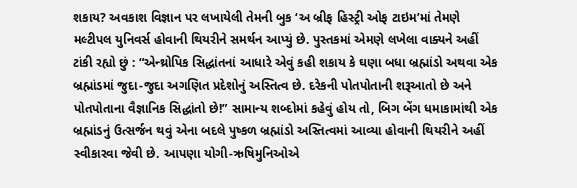શકાય? અવકાશ વિજ્ઞાન પર લખાયેલી તેમની બુક ‘અ બ્રીફ હિસ્ટ્રી ઓફ ટાઇમ’માં તેમણે મલ્ટીપલ યુનિવર્સ હોવાની થિયરીને સમર્થન આપ્યું છે. પુસ્તકમાં એમણે લખેલા વાક્યને અહીં ટાંકી રહ્યો છું : “એન્થ્રોપિક સિદ્ધાંતનાં આધારે એવું કહી શકાય કે ઘણા બધા બ્રહ્માંડો અથવા એક બ્રહ્માંડમાં જુદા-જુદા અગણિત પ્રદેશોનું અસ્તિત્વ છે. દરેકની પોતપોતાની શરૂઆતો છે અને પોતપોતાના વૈજ્ઞાનિક સિદ્ધાંતો છે!” સામાન્ય શબ્દોમાં કહેવું હોય તો, બિગ બેંગ ધમાકામાંથી એક બ્રહ્માંડનું ઉત્સર્જન થવું એના બદલે પુષ્કળ બ્રહ્માંડો અસ્તિત્વમાં આવ્યા હોવાની થિયરીને અહીં સ્વીકારવા જેવી છે. આપણા યોગી-ઋષિમુનિઓએ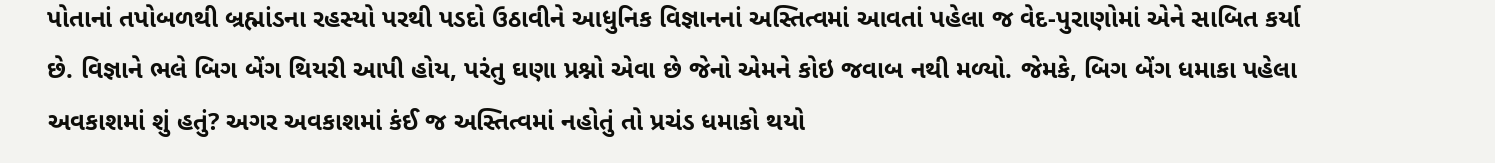પોતાનાં તપોબળથી બ્રહ્માંડના રહસ્યો પરથી પડદો ઉઠાવીને આધુનિક વિજ્ઞાનનાં અસ્તિત્વમાં આવતાં પહેલા જ વેદ-પુરાણોમાં એને સાબિત કર્યા છે. વિજ્ઞાને ભલે બિગ બેંગ થિયરી આપી હોય, પરંતુ ઘણા પ્રશ્નો એવા છે જેનો એમને કોઇ જવાબ નથી મળ્યો. જેમકે, બિગ બેંગ ધમાકા પહેલા અવકાશમાં શું હતું? અગર અવકાશમાં કંઈ જ અસ્તિત્વમાં નહોતું તો પ્રચંડ ધમાકો થયો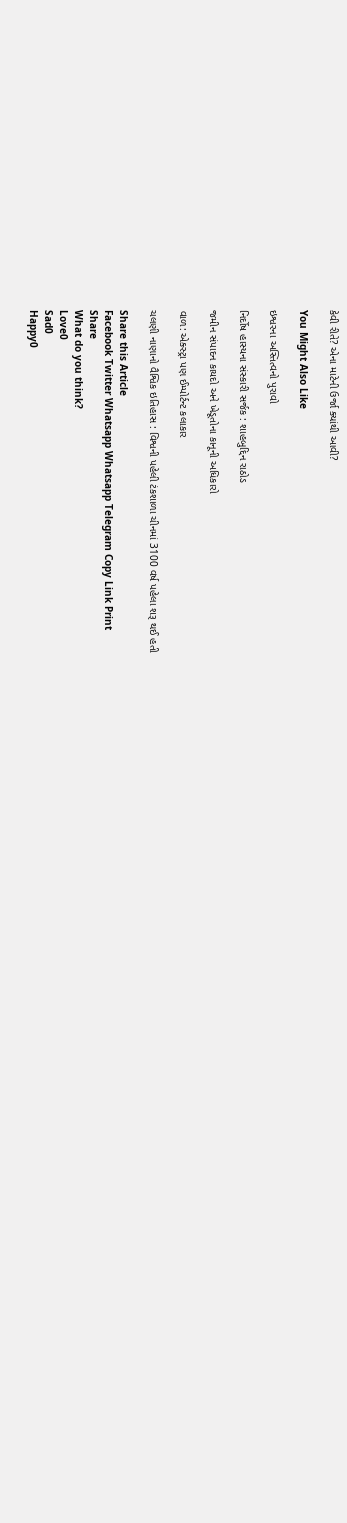કેવી રીતે? એના માટેની ઉર્જા ક્યાંથી આવી?

You Might Also Like

ઇશ્વરના અસ્તિત્વનો પુરાવો

નિર્દોષ હાસ્યના સંસ્કારી સર્જક : શાહબુદ્દિન રાઠોડ

જમીન સંપાદન કાયદો અને ખેડૂતોના કાનૂની અધિકારો

વાળ: એક્સ્ટ્રા પણ ઈમ્પોર્ટન્ટ કલાકાર

ચલણી નાણાનો વૈશ્વિક ઇતિહાસ : વિશ્વની પહેલી ટંકશાળા ચીનમાં 3100 વર્ષ પહેલા શરૂ થઈ હતી

Share this Article
Facebook Twitter Whatsapp Whatsapp Telegram Copy Link Print
Share
What do you think?
Love0
Sad0
Happy0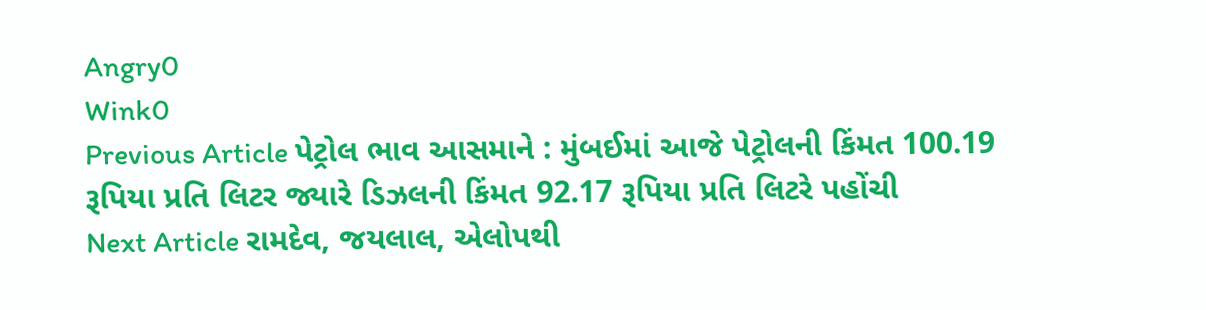Angry0
Wink0
Previous Article પેટ્રોલ ભાવ આસમાને : મુંબઈમાં આજે પેટ્રોલની કિંમત 100.19 રૂપિયા પ્રતિ લિટર જ્યારે ડિઝલની કિંમત 92.17 રૂપિયા પ્રતિ લિટરે પહોંચી
Next Article રામદેવ, જયલાલ, એલોપથી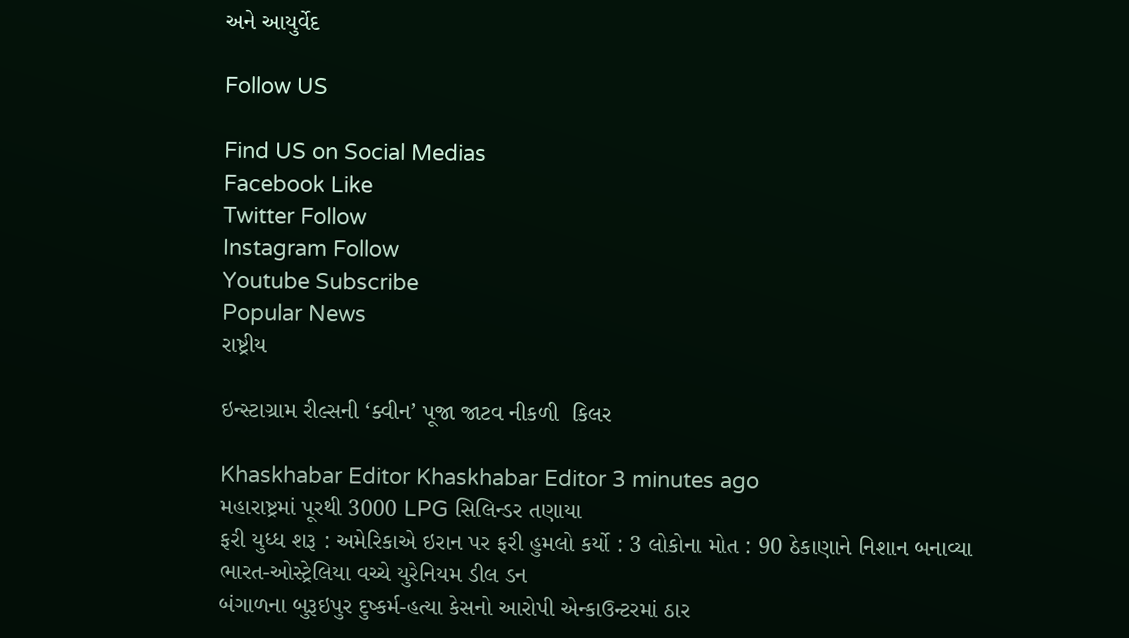અને આયુર્વેદ

Follow US

Find US on Social Medias
Facebook Like
Twitter Follow
Instagram Follow
Youtube Subscribe
Popular News
રાષ્ટ્રીય

ઇન્સ્ટાગ્રામ રીલ્સની ‘ક્વીન’ પૂજા જાટવ નીકળી  કિલર

Khaskhabar Editor Khaskhabar Editor 3 minutes ago
મહારાષ્ટ્રમાં પૂરથી 3000 LPG સિલિન્ડર તણાયા
ફરી યુધ્ધ શરૂ : અમેરિકાએ ઇરાન પર ફરી હુમલો કર્યો : 3 લોકોના મોત : 90 ઠેકાણાને નિશાન બનાવ્યા
ભારત-ઓસ્ટ્રેલિયા વચ્ચે યુરેનિયમ ડીલ ડન
બંગાળના બુરૂઇપુર દુષ્કર્મ-હત્યા કેસનો આરોપી એન્કાઉન્ટરમાં ઠાર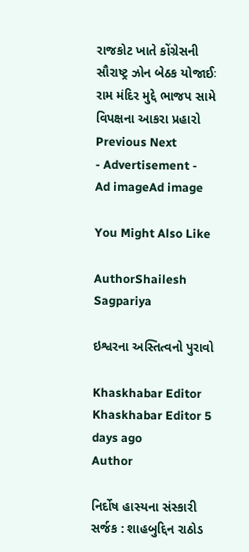રાજકોટ ખાતે કોંગ્રેસની સૌરાષ્ટ્ર ઝોન બેઠક યોજાઈઃ રામ મંદિર મુદ્દે ભાજપ સામે વિપક્ષના આકરા પ્રહારો
Previous Next
- Advertisement -
Ad imageAd image

You Might Also Like

AuthorShailesh Sagpariya

ઇશ્વરના અસ્તિત્વનો પુરાવો

Khaskhabar Editor Khaskhabar Editor 5 days ago
Author

નિર્દોષ હાસ્યના સંસ્કારી સર્જક : શાહબુદ્દિન રાઠોડ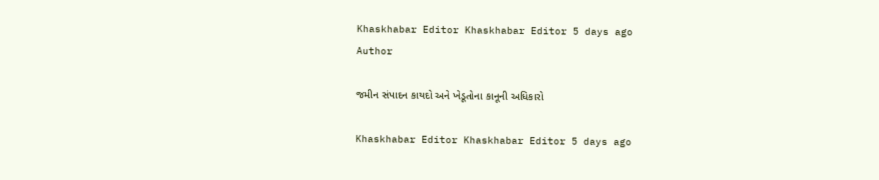Khaskhabar Editor Khaskhabar Editor 5 days ago
Author

જમીન સંપાદન કાયદો અને ખેડૂતોના કાનૂની અધિકારો

Khaskhabar Editor Khaskhabar Editor 5 days ago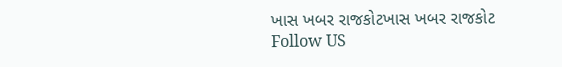ખાસ ખબર રાજકોટખાસ ખબર રાજકોટ
Follow US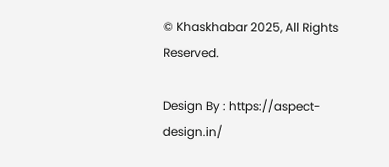© Khaskhabar 2025, All Rights Reserved.

Design By : https://aspect-design.in/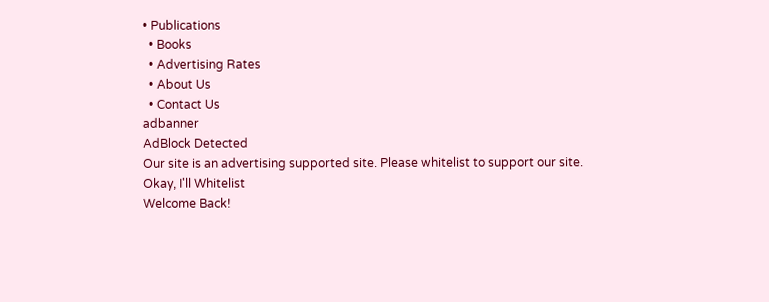• Publications
  • Books
  • Advertising Rates
  • About Us
  • Contact Us
adbanner
AdBlock Detected
Our site is an advertising supported site. Please whitelist to support our site.
Okay, I'll Whitelist
Welcome Back!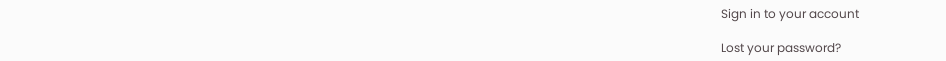Sign in to your account

Lost your password?